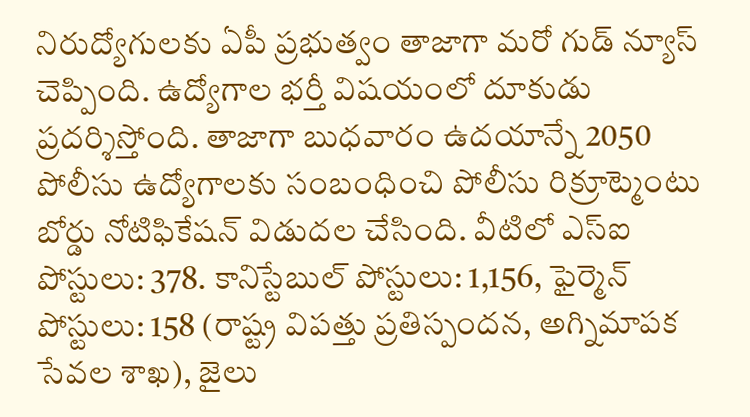నిరుద్యోగులకు ఏపీ ప్రభుత్వం తాజాగా మరో గుడ్ న్యూస్ చెప్పింది. ఉద్యోగాల భర్తీ విషయంలో దూకుడు ప్రదర్శిస్తోంది. తాజాగా బుధవారం ఉదయాన్నే 2050 పోలీసు ఉద్యోగాలకు సంబంధించి పోలీసు రిక్రూట్మెంటు బోర్డు నోటిఫికేషన్ విడుదల చేసింది. వీటిలో ఎస్ఐ పోస్టులు: 378. కానిస్టేబుల్ పోస్టులు: 1,156, ఫైర్మెన్ పోస్టులు: 158 (రాష్ట్ర విపత్తు ప్రతిస్పందన, అగ్నిమాపక సేవల శాఖ), జైలు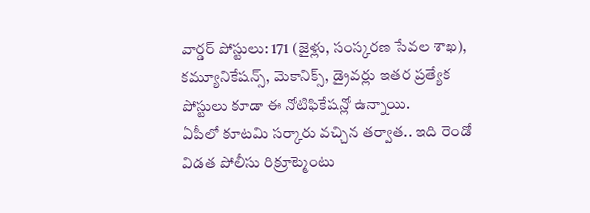వార్డర్ పోస్టులు: 171 (జైళ్లు, సంస్కరణ సేవల శాఖ), కమ్యూనికేషన్స్, మెకానిక్స్, డ్రైవర్లు ఇతర ప్రత్యేక పోస్టులు కూడా ఈ నోటిఫికేషన్లో ఉన్నాయి.
ఏపీలో కూటమి సర్కారు వచ్చిన తర్వాత.. ఇది రెండో విడత పోలీసు రిక్రూట్మెంటు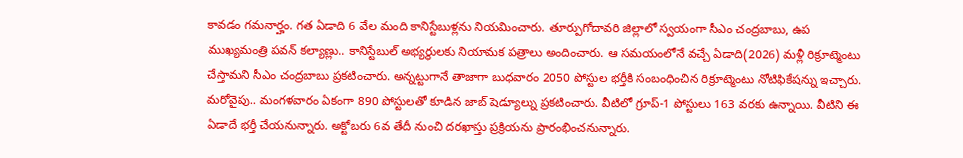కావడం గమనార్హం. గత ఏడాది 6 వేల మంది కానిస్టేబుళ్లను నియమించారు. తూర్పుగోదావరి జిల్లాలో స్వయంగా సీఎం చంద్రబాబు, ఉప ముఖ్యమంత్రి పవన్ కల్యాణ్లు.. కానిస్టేబుల్ అభ్యర్థులకు నియామక పత్రాలు అందించారు. ఆ సమయంలోనే వచ్చే ఏడాది(2026) మళ్లీ రిక్రూట్మెంటు చేస్తామని సీఎం చంద్రబాబు ప్రకటించారు. అన్నట్టుగానే తాజాగా బుధవారం 2050 పోస్టుల భర్తీకి సంబంధించిన రిక్రూట్మెంటు నోటిఫికేషన్ను ఇచ్చారు.
మరోవైపు.. మంగళవారం ఏకంగా 890 పోస్టులతో కూడిన జాబ్ షెడ్యూల్ను ప్రకటించారు. వీటిలో గ్రూప్-1 పోస్టులు 163 వరకు ఉన్నాయి. వీటిని ఈ ఏడాదే భర్తీ చేయనున్నారు. అక్టోబరు 6వ తేదీ నుంచి దరఖాస్తు ప్రక్రియను ప్రారంభించనున్నారు.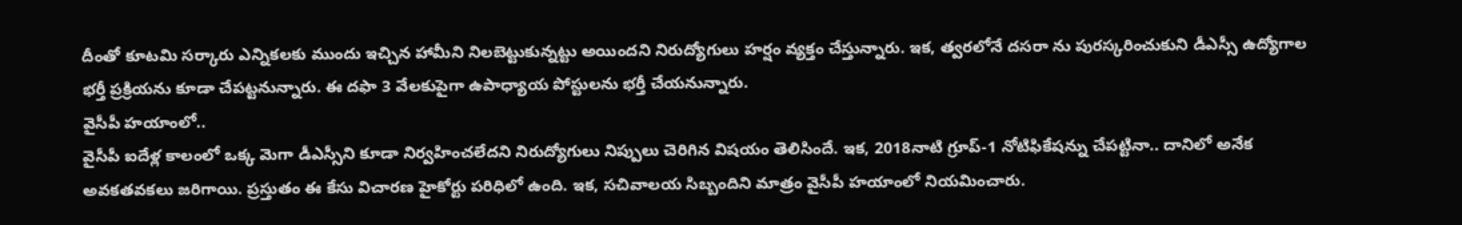దీంతో కూటమి సర్కారు ఎన్నికలకు ముందు ఇచ్చిన హామీని నిలబెట్టుకున్నట్టు అయిందని నిరుద్యోగులు హర్షం వ్యక్తం చేస్తున్నారు. ఇక, త్వరలోనే దసరా ను పురస్కరించుకుని డీఎస్సీ ఉద్యోగాల భర్తీ ప్రక్రియను కూడా చేపట్టనున్నారు. ఈ దఫా 3 వేలకుపైగా ఉపాధ్యాయ పోస్టులను భర్తీ చేయనున్నారు.
వైసీపీ హయాంలో..
వైసీపీ ఐదేళ్ల కాలంలో ఒక్క మెగా డీఎస్సీని కూడా నిర్వహించలేదని నిరుద్యోగులు నిప్పులు చెరిగిన విషయం తెలిసిందే. ఇక, 2018నాటి గ్రూప్-1 నోటిఫికేషన్ను చేపట్టినా.. దానిలో అనేక అవకతవకలు జరిగాయి. ప్రస్తుతం ఈ కేసు విచారణ హైకోర్టు పరిధిలో ఉంది. ఇక, సచివాలయ సిబ్బందిని మాత్రం వైసీపీ హయాంలో నియమించారు.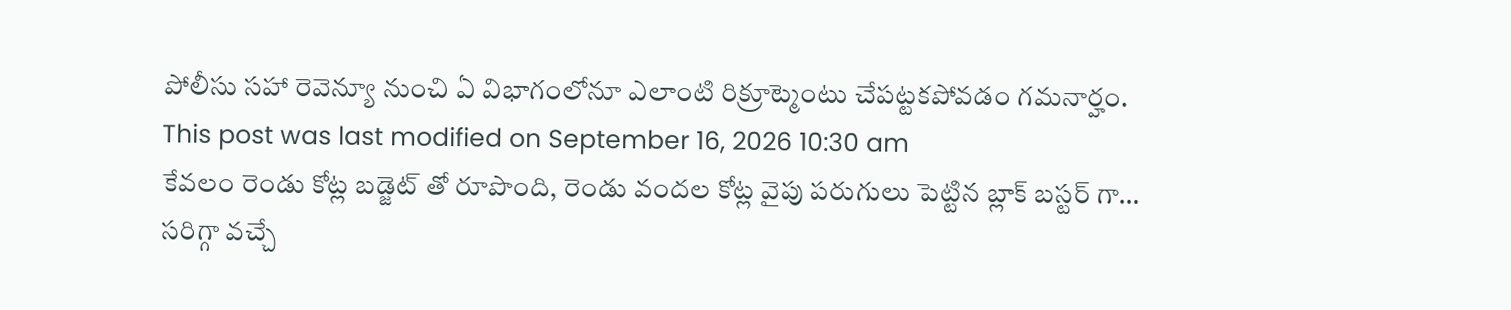పోలీసు సహా రెవెన్యూ నుంచి ఏ విభాగంలోనూ ఎలాంటి రిక్రూట్మెంటు చేపట్టకపోవడం గమనార్హం.
This post was last modified on September 16, 2026 10:30 am
కేవలం రెండు కోట్ల బడ్జెట్ తో రూపొంది, రెండు వందల కోట్ల వైపు పరుగులు పెట్టిన బ్లాక్ బస్టర్ గా…
సరిగ్గా వచ్చే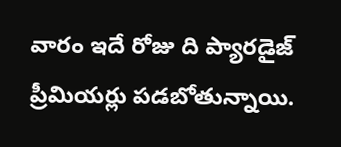వారం ఇదే రోజు ది ప్యారడైజ్ ప్రీమియర్లు పడబోతున్నాయి.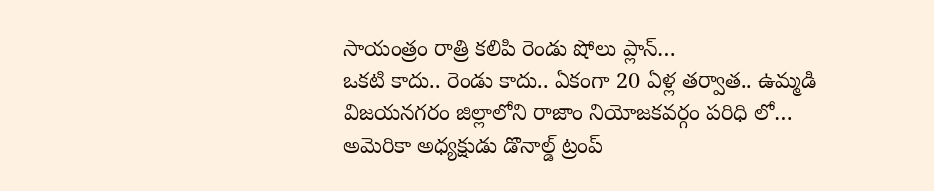సాయంత్రం రాత్రి కలిపి రెండు షోలు ప్లాన్…
ఒకటి కాదు.. రెండు కాదు.. ఏకంగా 20 ఏళ్ల తర్వాత.. ఉమ్మడి విజయనగరం జిల్లాలోని రాజాం నియోజకవర్గం పరిధి లో…
అమెరికా అధ్యక్షుడు డొనాల్డ్ ట్రంప్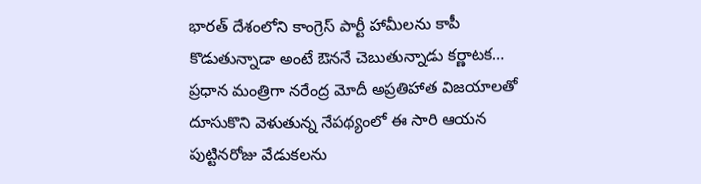భారత్ దేశంలోని కాంగ్రెస్ పార్టీ హామీలను కాపీ కొడుతున్నాడా అంటే ఔననే చెబుతున్నాడు కర్ణాటక…
ప్రధాన మంత్రిగా నరేంద్ర మోదీ అప్రతిహాత విజయాలతో దూసుకొని వెళుతున్న నేపథ్యంలో ఈ సారి ఆయన పుట్టినరోజు వేడుకలను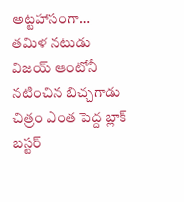అట్టహాసంగా…
తమిళ నటుడు విజయ్ ఆంటోనీ నటించిన బిచ్చగాడు చిత్రం ఎంత పెద్ద బ్లాక్ బస్టర్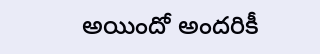అయిందో అందరికీ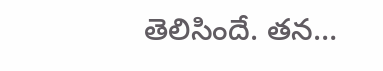తెలిసిందే. తన…